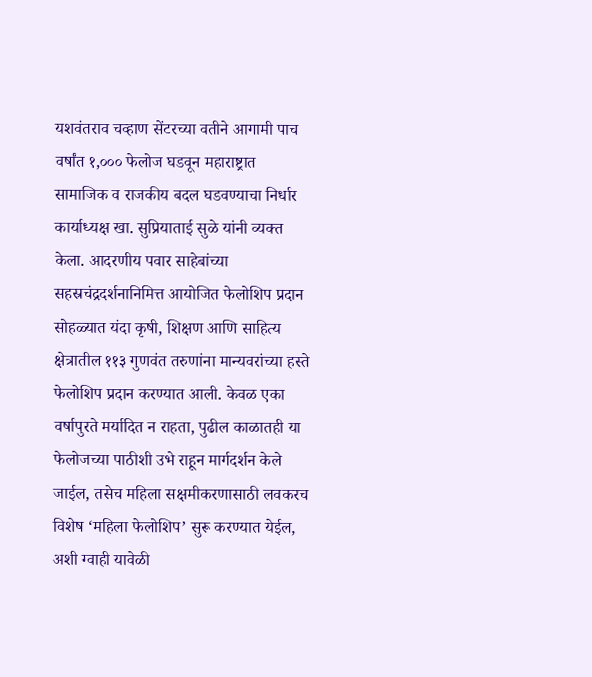यशवंतराव चव्हाण सेंटरच्या वतीने आगामी पाच वर्षांत १,००० फेलोज घडवून महाराष्ट्रात सामाजिक व राजकीय बदल घडवण्याचा निर्धार कार्याध्यक्ष खा. सुप्रियाताई सुळे यांनी व्यक्त केला. आदरणीय पवार साहेबांच्या सहस्रचंद्रदर्शनानिमित्त आयोजित फेलोशिप प्रदान सोहळ्यात यंदा कृषी, शिक्षण आणि साहित्य क्षेत्रातील ११३ गुणवंत तरुणांना मान्यवरांच्या हस्ते फेलोशिप प्रदान करण्यात आली. केवळ एका वर्षापुरते मर्यादित न राहता, पुढील काळातही या फेलोजच्या पाठीशी उभे राहून मार्गदर्शन केले जाईल, तसेच महिला सक्षमीकरणासाठी लवकरच विशेष ‘महिला फेलोशिप’ सुरू करण्यात येईल, अशी ग्वाही यावेळी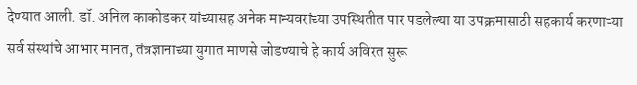देण्यात आली. डॉ. अनिल काकोडकर यांच्यासह अनेक मान्यवरांच्या उपस्थितीत पार पडलेल्या या उपक्रमासाठी सहकार्य करणाऱ्या सर्व संस्थांचे आभार मानत, तंत्रज्ञानाच्या युगात माणसे जोडण्याचे हे कार्य अविरत सुरू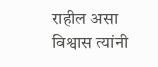राहील असा विश्वास त्यांनी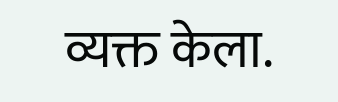व्यक्त केला.